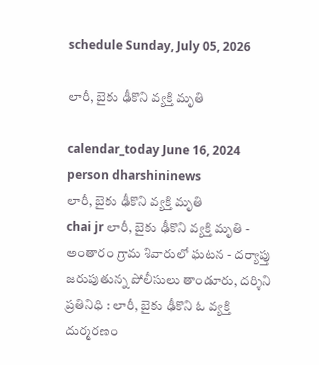schedule Sunday, July 05, 2026

లారీ, బైకు ఢీకొని వ్యక్తి మృతి

calendar_today June 16, 2024
person dharshininews
లారీ, బైకు ఢీకొని వ్యక్తి మృతి
chai jr లారీ, బైకు ఢీకొని వ్యక్తి మృతి - అంతారం గ్రామ శివారులో ఘటన - దర్యాప్తు జరుపుతున్న పోలీసులు తాండూరు, దర్శిని ప్రతినిధి : లారీ, బైకు ఢీకొని ఓ వ్యక్తి దుర్మరణం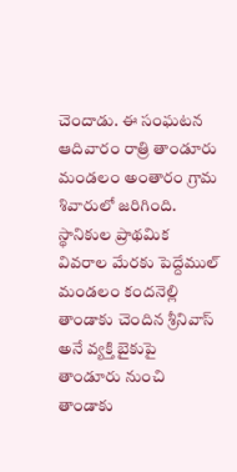చెందాడు. ఈ సంఘటన ఆదివారం రాత్రి తాండూరు మండలం అంతారం గ్రామ శివారులో జరిగింది. స్థానికుల ప్రాథమిక వివరాల మేరకు పెద్దేముల్‌ మండలం కందనెల్లి తాండాకు చెందిన శ్రీనివాస్ అనే వ్యక్తి బైకుపై తాండూరు నుంచి తాండాకు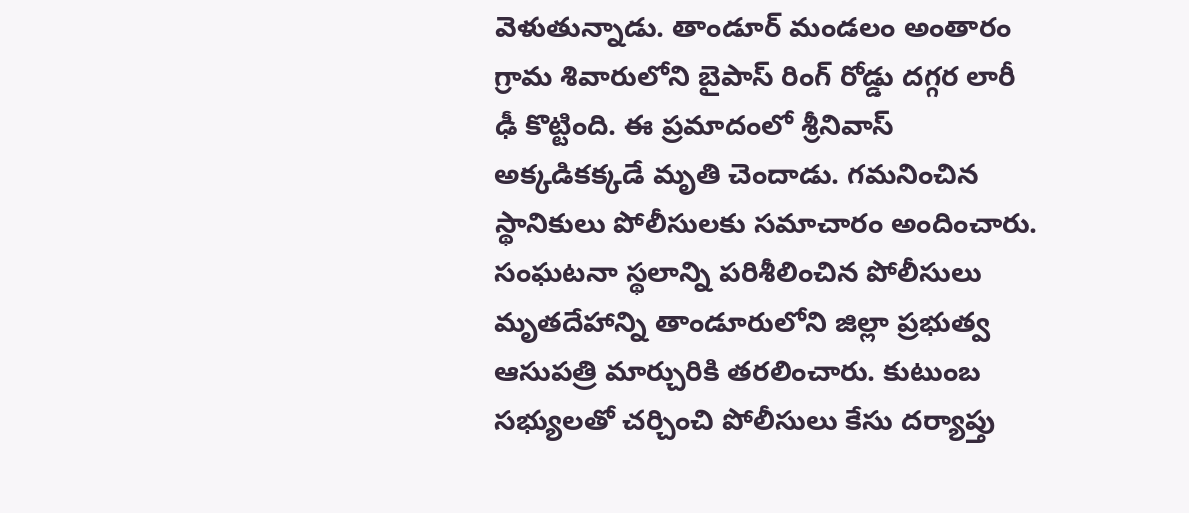వెళుతున్నాడు. తాండూర్ మండలం అంతారం గ్రామ శివారులోని బైపాస్ రింగ్ రోడ్డు దగ్గర లారీ ఢీ కొట్టింది. ఈ ప్రమాదంలో శ్రీనివాస్ అక్కడికక్కడే మృతి చెందాడు. గమనించిన స్థానికులు పోలీసులకు సమాచారం అందించారు. సంఘటనా స్థలాన్ని పరిశీలించిన పోలీసులు మృతదేహాన్ని తాండూరులోని జిల్లా ప్రభుత్వ ఆసుపత్రి మార్చురికి తరలించారు. కుటుంబ సభ్యులతో చర్చించి పోలీసులు కేసు దర్యాప్తు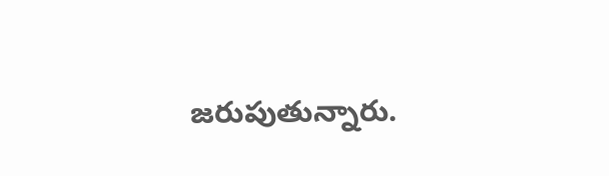జరుపుతున్నారు.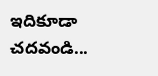ఇదికూడా చదవండి...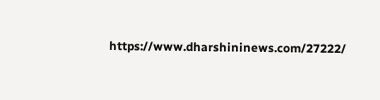https://www.dharshininews.com/27222/